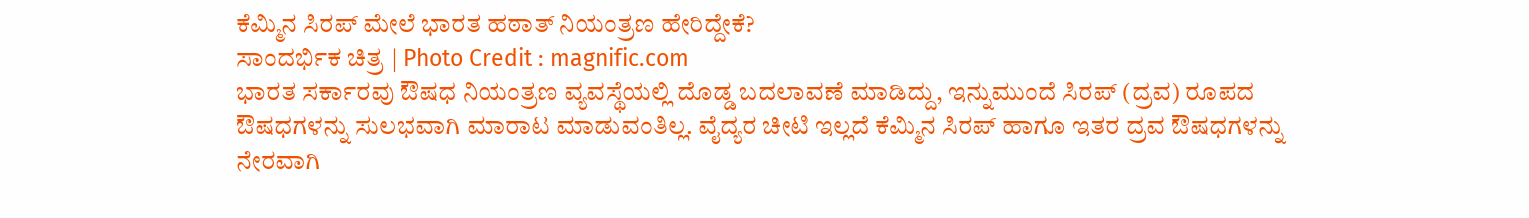ಕೆಮ್ಮಿನ ಸಿರಪ್ ಮೇಲೆ ಭಾರತ ಹಠಾತ್ ನಿಯಂತ್ರಣ ಹೇರಿದ್ದೇಕೆ?
ಸಾಂದರ್ಭಿಕ ಚಿತ್ರ | Photo Credit : magnific.com
ಭಾರತ ಸರ್ಕಾರವು ಔಷಧ ನಿಯಂತ್ರಣ ವ್ಯವಸ್ಥೆಯಲ್ಲಿ ದೊಡ್ಡ ಬದಲಾವಣೆ ಮಾಡಿದ್ದು, ಇನ್ನುಮುಂದೆ ಸಿರಪ್ (ದ್ರವ) ರೂಪದ ಔಷಧಗಳನ್ನು ಸುಲಭವಾಗಿ ಮಾರಾಟ ಮಾಡುವಂತಿಲ್ಲ. ವೈದ್ಯರ ಚೀಟಿ ಇಲ್ಲದೆ ಕೆಮ್ಮಿನ ಸಿರಪ್ ಹಾಗೂ ಇತರ ದ್ರವ ಔಷಧಗಳನ್ನು ನೇರವಾಗಿ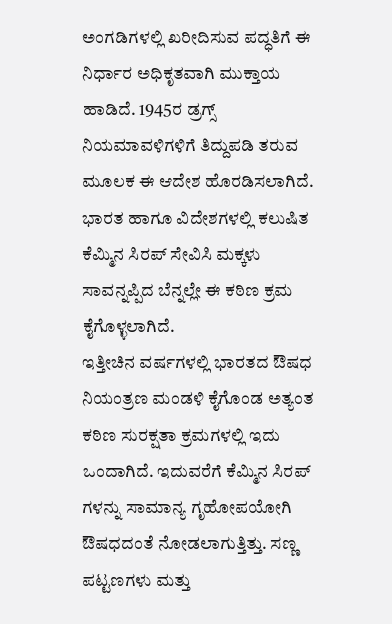ಅಂಗಡಿಗಳಲ್ಲಿ ಖರೀದಿಸುವ ಪದ್ಧತಿಗೆ ಈ ನಿರ್ಧಾರ ಅಧಿಕೃತವಾಗಿ ಮುಕ್ತಾಯ ಹಾಡಿದೆ. 1945ರ ಡ್ರಗ್ಸ್ ನಿಯಮಾವಳಿಗಳಿಗೆ ತಿದ್ದುಪಡಿ ತರುವ ಮೂಲಕ ಈ ಆದೇಶ ಹೊರಡಿಸಲಾಗಿದೆ. ಭಾರತ ಹಾಗೂ ವಿದೇಶಗಳಲ್ಲಿ ಕಲುಷಿತ ಕೆಮ್ಮಿನ ಸಿರಪ್ ಸೇವಿಸಿ ಮಕ್ಕಳು ಸಾವನ್ನಪ್ಪಿದ ಬೆನ್ನಲ್ಲೇ ಈ ಕಠಿಣ ಕ್ರಮ ಕೈಗೊಳ್ಳಲಾಗಿದೆ.
ಇತ್ತೀಚಿನ ವರ್ಷಗಳಲ್ಲಿ ಭಾರತದ ಔಷಧ ನಿಯಂತ್ರಣ ಮಂಡಳಿ ಕೈಗೊಂಡ ಅತ್ಯಂತ ಕಠಿಣ ಸುರಕ್ಷತಾ ಕ್ರಮಗಳಲ್ಲಿ ಇದು ಒಂದಾಗಿದೆ. ಇದುವರೆಗೆ ಕೆಮ್ಮಿನ ಸಿರಪ್ ಗಳನ್ನು ಸಾಮಾನ್ಯ ಗೃಹೋಪಯೋಗಿ ಔಷಧದಂತೆ ನೋಡಲಾಗುತ್ತಿತ್ತು. ಸಣ್ಣ ಪಟ್ಟಣಗಳು ಮತ್ತು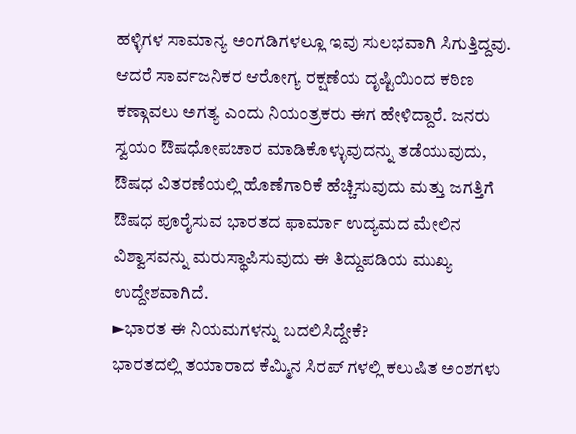ಹಳ್ಳಿಗಳ ಸಾಮಾನ್ಯ ಅಂಗಡಿಗಳಲ್ಲೂ ಇವು ಸುಲಭವಾಗಿ ಸಿಗುತ್ತಿದ್ದವು. ಆದರೆ ಸಾರ್ವಜನಿಕರ ಆರೋಗ್ಯ ರಕ್ಷಣೆಯ ದೃಷ್ಟಿಯಿಂದ ಕಠಿಣ ಕಣ್ಗಾವಲು ಅಗತ್ಯ ಎಂದು ನಿಯಂತ್ರಕರು ಈಗ ಹೇಳಿದ್ದಾರೆ. ಜನರು ಸ್ವಯಂ ಔಷಧೋಪಚಾರ ಮಾಡಿಕೊಳ್ಳುವುದನ್ನು ತಡೆಯುವುದು, ಔಷಧ ವಿತರಣೆಯಲ್ಲಿ ಹೊಣೆಗಾರಿಕೆ ಹೆಚ್ಚಿಸುವುದು ಮತ್ತು ಜಗತ್ತಿಗೆ ಔಷಧ ಪೂರೈಸುವ ಭಾರತದ ಫಾರ್ಮಾ ಉದ್ಯಮದ ಮೇಲಿನ ವಿಶ್ವಾಸವನ್ನು ಮರುಸ್ಥಾಪಿಸುವುದು ಈ ತಿದ್ದುಪಡಿಯ ಮುಖ್ಯ ಉದ್ದೇಶವಾಗಿದೆ.
►ಭಾರತ ಈ ನಿಯಮಗಳನ್ನು ಬದಲಿಸಿದ್ದೇಕೆ?
ಭಾರತದಲ್ಲಿ ತಯಾರಾದ ಕೆಮ್ಮಿನ ಸಿರಪ್ ಗಳಲ್ಲಿ ಕಲುಷಿತ ಅಂಶಗಳು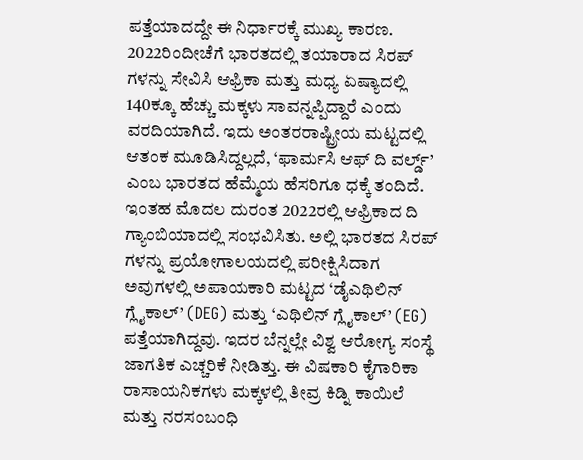ಪತ್ತೆಯಾದದ್ದೇ ಈ ನಿರ್ಧಾರಕ್ಕೆ ಮುಖ್ಯ ಕಾರಣ. 2022ರಿಂದೀಚೆಗೆ ಭಾರತದಲ್ಲಿ ತಯಾರಾದ ಸಿರಪ್ ಗಳನ್ನು ಸೇವಿಸಿ ಆಫ್ರಿಕಾ ಮತ್ತು ಮಧ್ಯ ಏಷ್ಯಾದಲ್ಲಿ 140ಕ್ಕೂ ಹೆಚ್ಚು ಮಕ್ಕಳು ಸಾವನ್ನಪ್ಪಿದ್ದಾರೆ ಎಂದು ವರದಿಯಾಗಿದೆ. ಇದು ಅಂತರರಾಷ್ಟ್ರೀಯ ಮಟ್ಟದಲ್ಲಿ ಆತಂಕ ಮೂಡಿಸಿದ್ದಲ್ಲದೆ, ‘ಫಾರ್ಮಸಿ ಆಫ್ ದಿ ವರ್ಲ್ಡ್’ ಎಂಬ ಭಾರತದ ಹೆಮ್ಮೆಯ ಹೆಸರಿಗೂ ಧಕ್ಕೆ ತಂದಿದೆ.
ಇಂತಹ ಮೊದಲ ದುರಂತ 2022ರಲ್ಲಿ ಆಫ್ರಿಕಾದ ದಿ ಗ್ಯಾಂಬಿಯಾದಲ್ಲಿ ಸಂಭವಿಸಿತು. ಅಲ್ಲಿ ಭಾರತದ ಸಿರಪ್ ಗಳನ್ನು ಪ್ರಯೋಗಾಲಯದಲ್ಲಿ ಪರೀಕ್ಷಿಸಿದಾಗ ಅವುಗಳಲ್ಲಿ ಅಪಾಯಕಾರಿ ಮಟ್ಟದ ‘ಡೈಎಥಿಲಿನ್ ಗ್ಲೈಕಾಲ್’ (DEG) ಮತ್ತು ‘ಎಥಿಲಿನ್ ಗ್ಲೈಕಾಲ್’ (EG) ಪತ್ತೆಯಾಗಿದ್ದವು. ಇದರ ಬೆನ್ನಲ್ಲೇ ವಿಶ್ವ ಆರೋಗ್ಯ ಸಂಸ್ಥೆ ಜಾಗತಿಕ ಎಚ್ಚರಿಕೆ ನೀಡಿತ್ತು. ಈ ವಿಷಕಾರಿ ಕೈಗಾರಿಕಾ ರಾಸಾಯನಿಕಗಳು ಮಕ್ಕಳಲ್ಲಿ ತೀವ್ರ ಕಿಡ್ನಿ ಕಾಯಿಲೆ ಮತ್ತು ನರಸಂಬಂಧಿ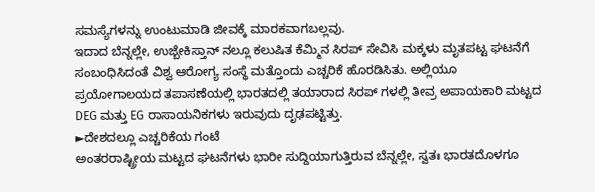ಸಮಸ್ಯೆಗಳನ್ನು ಉಂಟುಮಾಡಿ ಜೀವಕ್ಕೆ ಮಾರಕವಾಗಬಲ್ಲವು.
ಇದಾದ ಬೆನ್ನಲ್ಲೇ, ಉಜ್ಬೇಕಿಸ್ತಾನ್ ನಲ್ಲೂ ಕಲುಷಿತ ಕೆಮ್ಮಿನ ಸಿರಪ್ ಸೇವಿಸಿ ಮಕ್ಕಳು ಮೃತಪಟ್ಟ ಘಟನೆಗೆ ಸಂಬಂಧಿಸಿದಂತೆ ವಿಶ್ವ ಆರೋಗ್ಯ ಸಂಸ್ಥೆ ಮತ್ತೊಂದು ಎಚ್ಚರಿಕೆ ಹೊರಡಿಸಿತು. ಅಲ್ಲಿಯೂ ಪ್ರಯೋಗಾಲಯದ ತಪಾಸಣೆಯಲ್ಲಿ ಭಾರತದಲ್ಲಿ ತಯಾರಾದ ಸಿರಪ್ ಗಳಲ್ಲಿ ತೀವ್ರ ಅಪಾಯಕಾರಿ ಮಟ್ಟದ DEG ಮತ್ತು EG ರಾಸಾಯನಿಕಗಳು ಇರುವುದು ದೃಢಪಟ್ಟಿತ್ತು.
►ದೇಶದಲ್ಲೂ ಎಚ್ಚರಿಕೆಯ ಗಂಟೆ
ಅಂತರರಾಷ್ಟ್ರೀಯ ಮಟ್ಟದ ಘಟನೆಗಳು ಭಾರೀ ಸುದ್ದಿಯಾಗುತ್ತಿರುವ ಬೆನ್ನಲ್ಲೇ, ಸ್ವತಃ ಭಾರತದೊಳಗೂ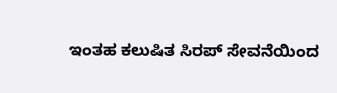ಇಂತಹ ಕಲುಷಿತ ಸಿರಪ್ ಸೇವನೆಯಿಂದ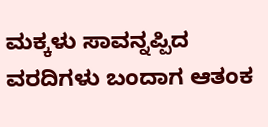ಮಕ್ಕಳು ಸಾವನ್ನಪ್ಪಿದ ವರದಿಗಳು ಬಂದಾಗ ಆತಂಕ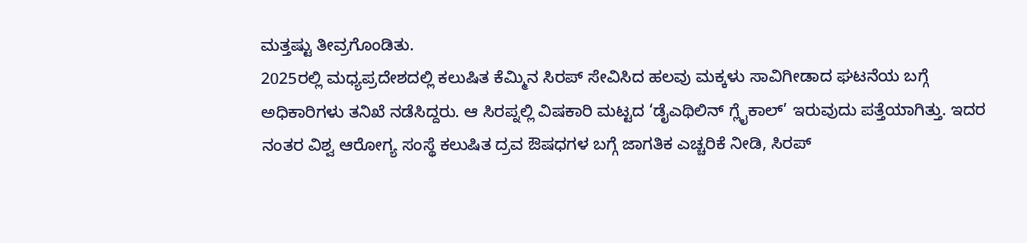ಮತ್ತಷ್ಟು ತೀವ್ರಗೊಂಡಿತು.
2025ರಲ್ಲಿ ಮಧ್ಯಪ್ರದೇಶದಲ್ಲಿ ಕಲುಷಿತ ಕೆಮ್ಮಿನ ಸಿರಪ್ ಸೇವಿಸಿದ ಹಲವು ಮಕ್ಕಳು ಸಾವಿಗೀಡಾದ ಘಟನೆಯ ಬಗ್ಗೆ ಅಧಿಕಾರಿಗಳು ತನಿಖೆ ನಡೆಸಿದ್ದರು. ಆ ಸಿರಪ್ನಲ್ಲಿ ವಿಷಕಾರಿ ಮಟ್ಟದ ‘ಡೈಎಥಿಲಿನ್ ಗ್ಲೈಕಾಲ್’ ಇರುವುದು ಪತ್ತೆಯಾಗಿತ್ತು. ಇದರ ನಂತರ ವಿಶ್ವ ಆರೋಗ್ಯ ಸಂಸ್ಥೆ ಕಲುಷಿತ ದ್ರವ ಔಷಧಗಳ ಬಗ್ಗೆ ಜಾಗತಿಕ ಎಚ್ಚರಿಕೆ ನೀಡಿ, ಸಿರಪ್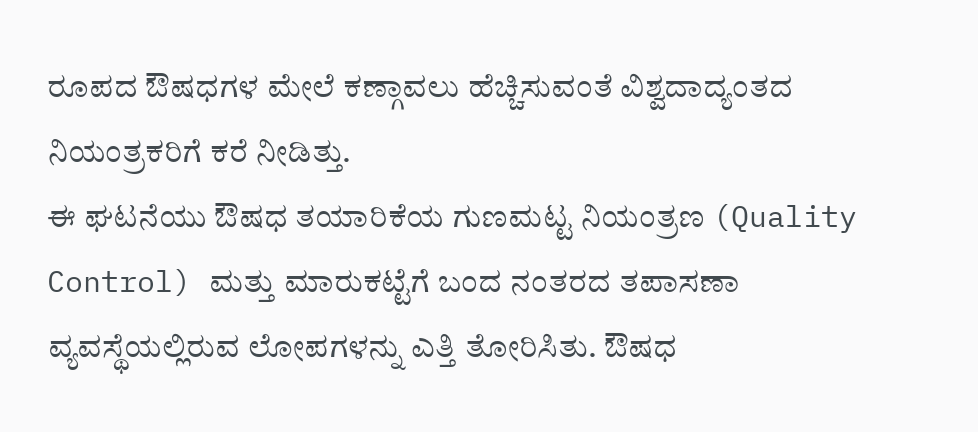ರೂಪದ ಔಷಧಗಳ ಮೇಲೆ ಕಣ್ಗಾವಲು ಹೆಚ್ಚಿಸುವಂತೆ ವಿಶ್ವದಾದ್ಯಂತದ ನಿಯಂತ್ರಕರಿಗೆ ಕರೆ ನೀಡಿತ್ತು.
ಈ ಘಟನೆಯು ಔಷಧ ತಯಾರಿಕೆಯ ಗುಣಮಟ್ಟ ನಿಯಂತ್ರಣ (Quality Control) ಮತ್ತು ಮಾರುಕಟ್ಟೆಗೆ ಬಂದ ನಂತರದ ತಪಾಸಣಾ ವ್ಯವಸ್ಥೆಯಲ್ಲಿರುವ ಲೋಪಗಳನ್ನು ಎತ್ತಿ ತೋರಿಸಿತು. ಔಷಧ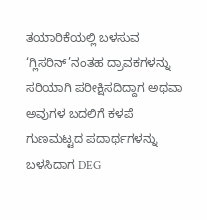ತಯಾರಿಕೆಯಲ್ಲಿ ಬಳಸುವ ‘ಗ್ಲಿಸರಿನ್’ನಂತಹ ದ್ರಾವಕಗಳನ್ನು ಸರಿಯಾಗಿ ಪರೀಕ್ಷಿಸದಿದ್ದಾಗ ಅಥವಾ ಅವುಗಳ ಬದಲಿಗೆ ಕಳಪೆ ಗುಣಮಟ್ಟದ ಪದಾರ್ಥಗಳನ್ನು ಬಳಸಿದಾಗ DEG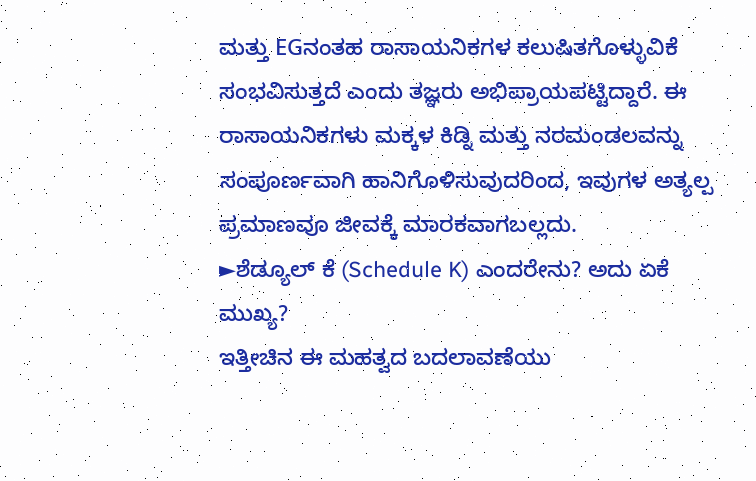ಮತ್ತು EGನಂತಹ ರಾಸಾಯನಿಕಗಳ ಕಲುಷಿತಗೊಳ್ಳುವಿಕೆ ಸಂಭವಿಸುತ್ತದೆ ಎಂದು ತಜ್ಞರು ಅಭಿಪ್ರಾಯಪಟ್ಟಿದ್ದಾರೆ. ಈ ರಾಸಾಯನಿಕಗಳು ಮಕ್ಕಳ ಕಿಡ್ನಿ ಮತ್ತು ನರಮಂಡಲವನ್ನು ಸಂಪೂರ್ಣವಾಗಿ ಹಾನಿಗೊಳಿಸುವುದರಿಂದ, ಇವುಗಳ ಅತ್ಯಲ್ಪ ಪ್ರಮಾಣವೂ ಜೀವಕ್ಕೆ ಮಾರಕವಾಗಬಲ್ಲದು.
►ಶೆಡ್ಯೂಲ್ ಕೆ (Schedule K) ಎಂದರೇನು? ಅದು ಏಕೆ ಮುಖ್ಯ?
ಇತ್ತೀಚಿನ ಈ ಮಹತ್ವದ ಬದಲಾವಣೆಯು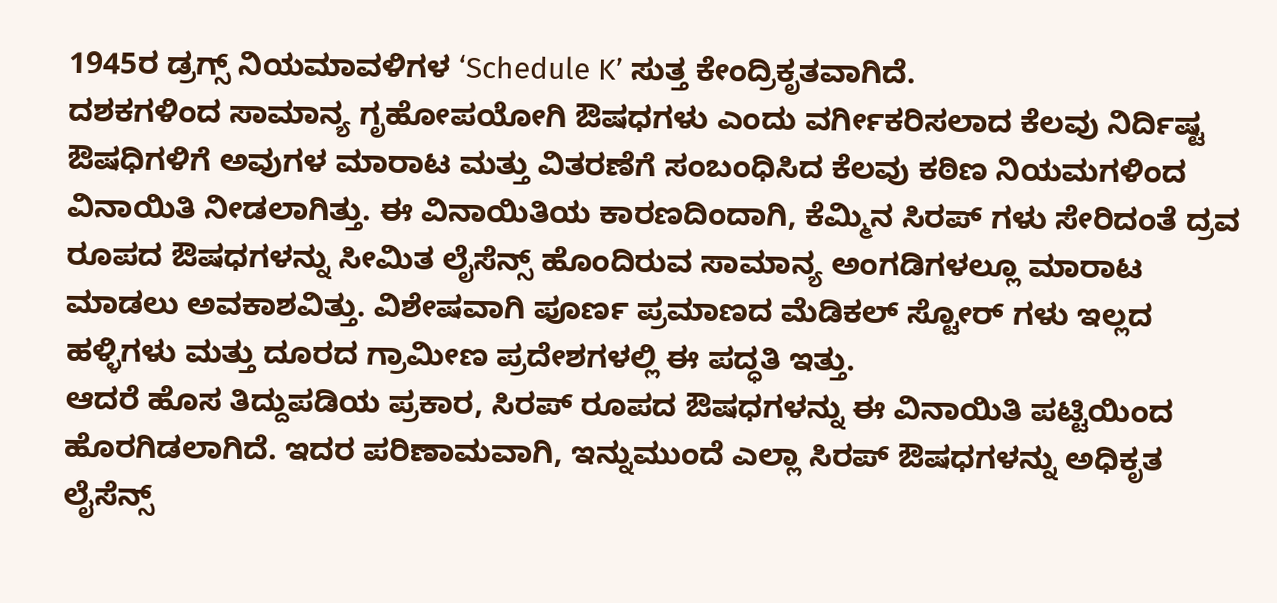1945ರ ಡ್ರಗ್ಸ್ ನಿಯಮಾವಳಿಗಳ ‘Schedule K’ ಸುತ್ತ ಕೇಂದ್ರಿಕೃತವಾಗಿದೆ.
ದಶಕಗಳಿಂದ ಸಾಮಾನ್ಯ ಗೃಹೋಪಯೋಗಿ ಔಷಧಗಳು ಎಂದು ವರ್ಗೀಕರಿಸಲಾದ ಕೆಲವು ನಿರ್ದಿಷ್ಟ ಔಷಧಿಗಳಿಗೆ ಅವುಗಳ ಮಾರಾಟ ಮತ್ತು ವಿತರಣೆಗೆ ಸಂಬಂಧಿಸಿದ ಕೆಲವು ಕಠಿಣ ನಿಯಮಗಳಿಂದ ವಿನಾಯಿತಿ ನೀಡಲಾಗಿತ್ತು. ಈ ವಿನಾಯಿತಿಯ ಕಾರಣದಿಂದಾಗಿ, ಕೆಮ್ಮಿನ ಸಿರಪ್ ಗಳು ಸೇರಿದಂತೆ ದ್ರವ ರೂಪದ ಔಷಧಗಳನ್ನು ಸೀಮಿತ ಲೈಸೆನ್ಸ್ ಹೊಂದಿರುವ ಸಾಮಾನ್ಯ ಅಂಗಡಿಗಳಲ್ಲೂ ಮಾರಾಟ ಮಾಡಲು ಅವಕಾಶವಿತ್ತು. ವಿಶೇಷವಾಗಿ ಪೂರ್ಣ ಪ್ರಮಾಣದ ಮೆಡಿಕಲ್ ಸ್ಟೋರ್ ಗಳು ಇಲ್ಲದ ಹಳ್ಳಿಗಳು ಮತ್ತು ದೂರದ ಗ್ರಾಮೀಣ ಪ್ರದೇಶಗಳಲ್ಲಿ ಈ ಪದ್ಧತಿ ಇತ್ತು.
ಆದರೆ ಹೊಸ ತಿದ್ದುಪಡಿಯ ಪ್ರಕಾರ, ಸಿರಪ್ ರೂಪದ ಔಷಧಗಳನ್ನು ಈ ವಿನಾಯಿತಿ ಪಟ್ಟಿಯಿಂದ ಹೊರಗಿಡಲಾಗಿದೆ. ಇದರ ಪರಿಣಾಮವಾಗಿ, ಇನ್ನುಮುಂದೆ ಎಲ್ಲಾ ಸಿರಪ್ ಔಷಧಗಳನ್ನು ಅಧಿಕೃತ ಲೈಸೆನ್ಸ್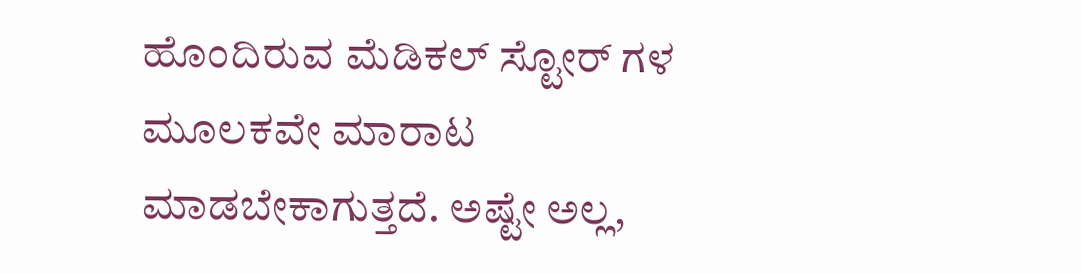ಹೊಂದಿರುವ ಮೆಡಿಕಲ್ ಸ್ಟೋರ್ ಗಳ ಮೂಲಕವೇ ಮಾರಾಟ ಮಾಡಬೇಕಾಗುತ್ತದೆ. ಅಷ್ಟೇ ಅಲ್ಲ,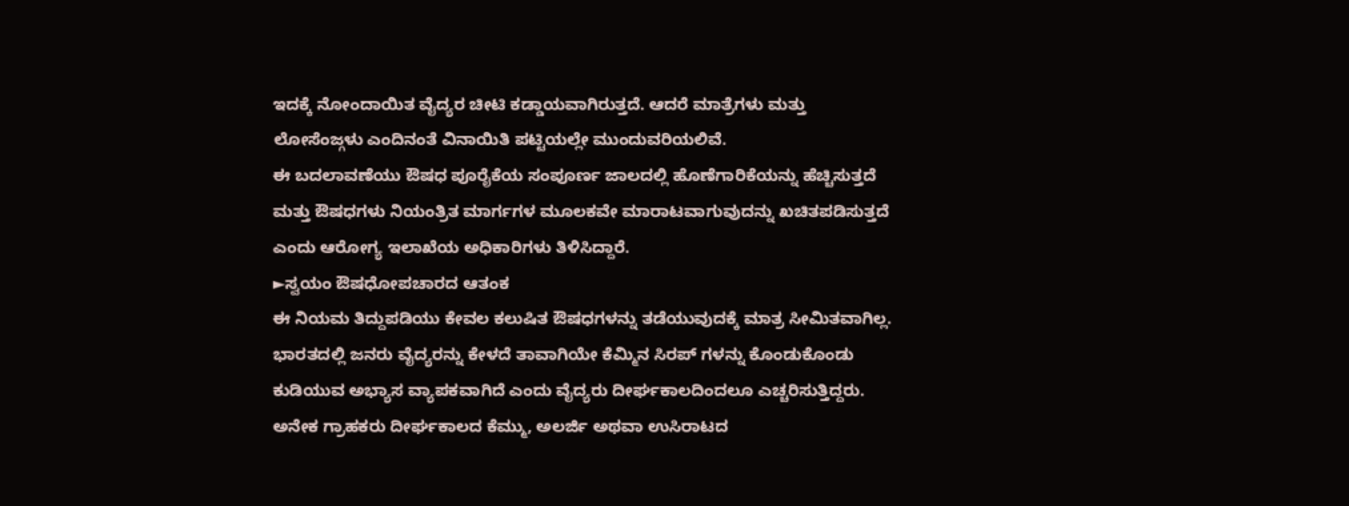ಇದಕ್ಕೆ ನೋಂದಾಯಿತ ವೈದ್ಯರ ಚೀಟಿ ಕಡ್ಡಾಯವಾಗಿರುತ್ತದೆ. ಆದರೆ ಮಾತ್ರೆಗಳು ಮತ್ತು ಲೋಸೆಂಜ್ಗಳು ಎಂದಿನಂತೆ ವಿನಾಯಿತಿ ಪಟ್ಟಿಯಲ್ಲೇ ಮುಂದುವರಿಯಲಿವೆ.
ಈ ಬದಲಾವಣೆಯು ಔಷಧ ಪೂರೈಕೆಯ ಸಂಪೂರ್ಣ ಜಾಲದಲ್ಲಿ ಹೊಣೆಗಾರಿಕೆಯನ್ನು ಹೆಚ್ಚಿಸುತ್ತದೆ ಮತ್ತು ಔಷಧಗಳು ನಿಯಂತ್ರಿತ ಮಾರ್ಗಗಳ ಮೂಲಕವೇ ಮಾರಾಟವಾಗುವುದನ್ನು ಖಚಿತಪಡಿಸುತ್ತದೆ ಎಂದು ಆರೋಗ್ಯ ಇಲಾಖೆಯ ಅಧಿಕಾರಿಗಳು ತಿಳಿಸಿದ್ದಾರೆ.
►ಸ್ವಯಂ ಔಷಧೋಪಚಾರದ ಆತಂಕ
ಈ ನಿಯಮ ತಿದ್ದುಪಡಿಯು ಕೇವಲ ಕಲುಷಿತ ಔಷಧಗಳನ್ನು ತಡೆಯುವುದಕ್ಕೆ ಮಾತ್ರ ಸೀಮಿತವಾಗಿಲ್ಲ. ಭಾರತದಲ್ಲಿ ಜನರು ವೈದ್ಯರನ್ನು ಕೇಳದೆ ತಾವಾಗಿಯೇ ಕೆಮ್ಮಿನ ಸಿರಪ್ ಗಳನ್ನು ಕೊಂಡುಕೊಂಡು ಕುಡಿಯುವ ಅಭ್ಯಾಸ ವ್ಯಾಪಕವಾಗಿದೆ ಎಂದು ವೈದ್ಯರು ದೀರ್ಘಕಾಲದಿಂದಲೂ ಎಚ್ಚರಿಸುತ್ತಿದ್ದರು. ಅನೇಕ ಗ್ರಾಹಕರು ದೀರ್ಘಕಾಲದ ಕೆಮ್ಮು, ಅಲರ್ಜಿ ಅಥವಾ ಉಸಿರಾಟದ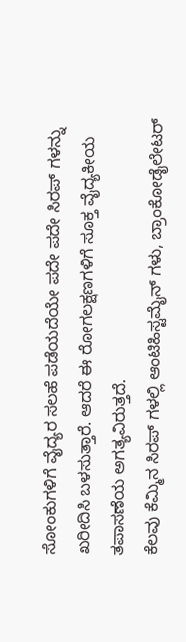ಸೋಂಕುಗಳಿಗೆ ವೈದ್ಯರ ಸಲಹೆ ಪಡೆಯದೆಯೇ ಪದೇ ಪದೇ ಸಿರಪ್ ಗಳನ್ನು ಖರೀದಿಸಿ ಬಳಸುತ್ತಾರೆ. ಆದರೆ ಈ ರೋಗಲಕ್ಷಣಗಳಿಗೆ ಸೂಕ್ತ ವೈದ್ಯಕೀಯ ತಪಾಸಣೆಯ ಅಗತ್ಯವಿರುತ್ತದೆ.
ಕೆಲವು ಕೆಮ್ಮಿನ ಸಿರಪ್ ಗಳಲ್ಲಿ ಆಂಟಿಹಿಸ್ಟಮೈನ್ ಗಳು, ಬ್ರಾಂಕೋಡೈಲೇಟರ್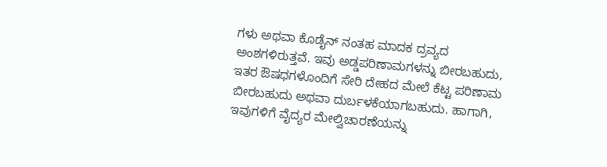ಗಳು ಅಥವಾ ಕೊಡೈನ್ ನಂತಹ ಮಾದಕ ದ್ರವ್ಯದ ಅಂಶಗಳಿರುತ್ತವೆ. ಇವು ಅಡ್ಡಪರಿಣಾಮಗಳನ್ನು ಬೀರಬಹುದು, ಇತರ ಔಷಧಗಳೊಂದಿಗೆ ಸೇರಿ ದೇಹದ ಮೇಲೆ ಕೆಟ್ಟ ಪರಿಣಾಮ ಬೀರಬಹುದು ಅಥವಾ ದುರ್ಬಳಕೆಯಾಗಬಹುದು. ಹಾಗಾಗಿ, ಇವುಗಳಿಗೆ ವೈದ್ಯರ ಮೇಲ್ವಿಚಾರಣೆಯನ್ನು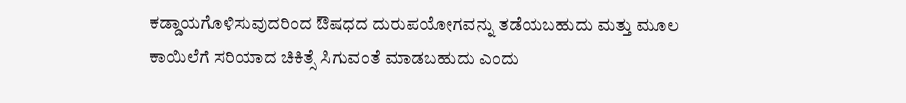ಕಡ್ಡಾಯಗೊಳಿಸುವುದರಿಂದ ಔಷಧದ ದುರುಪಯೋಗವನ್ನು ತಡೆಯಬಹುದು ಮತ್ತು ಮೂಲ ಕಾಯಿಲೆಗೆ ಸರಿಯಾದ ಚಿಕಿತ್ಸೆ ಸಿಗುವಂತೆ ಮಾಡಬಹುದು ಎಂದು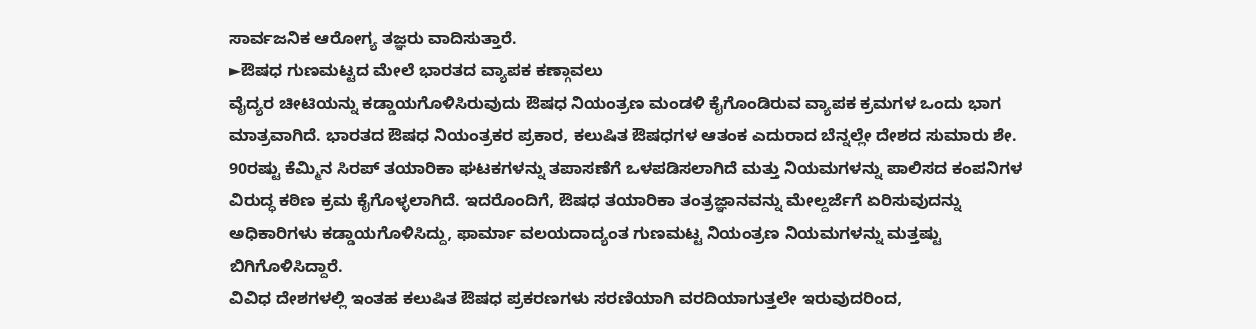ಸಾರ್ವಜನಿಕ ಆರೋಗ್ಯ ತಜ್ಞರು ವಾದಿಸುತ್ತಾರೆ.
►ಔಷಧ ಗುಣಮಟ್ಟದ ಮೇಲೆ ಭಾರತದ ವ್ಯಾಪಕ ಕಣ್ಗಾವಲು
ವೈದ್ಯರ ಚೀಟಿಯನ್ನು ಕಡ್ಡಾಯಗೊಳಿಸಿರುವುದು ಔಷಧ ನಿಯಂತ್ರಣ ಮಂಡಳಿ ಕೈಗೊಂಡಿರುವ ವ್ಯಾಪಕ ಕ್ರಮಗಳ ಒಂದು ಭಾಗ ಮಾತ್ರವಾಗಿದೆ. ಭಾರತದ ಔಷಧ ನಿಯಂತ್ರಕರ ಪ್ರಕಾರ, ಕಲುಷಿತ ಔಷಧಗಳ ಆತಂಕ ಎದುರಾದ ಬೆನ್ನಲ್ಲೇ ದೇಶದ ಸುಮಾರು ಶೇ. 90ರಷ್ಟು ಕೆಮ್ಮಿನ ಸಿರಪ್ ತಯಾರಿಕಾ ಘಟಕಗಳನ್ನು ತಪಾಸಣೆಗೆ ಒಳಪಡಿಸಲಾಗಿದೆ ಮತ್ತು ನಿಯಮಗಳನ್ನು ಪಾಲಿಸದ ಕಂಪನಿಗಳ ವಿರುದ್ಧ ಕಠಿಣ ಕ್ರಮ ಕೈಗೊಳ್ಳಲಾಗಿದೆ. ಇದರೊಂದಿಗೆ, ಔಷಧ ತಯಾರಿಕಾ ತಂತ್ರಜ್ಞಾನವನ್ನು ಮೇಲ್ದರ್ಜೆಗೆ ಏರಿಸುವುದನ್ನು ಅಧಿಕಾರಿಗಳು ಕಡ್ಡಾಯಗೊಳಿಸಿದ್ದು, ಫಾರ್ಮಾ ವಲಯದಾದ್ಯಂತ ಗುಣಮಟ್ಟ ನಿಯಂತ್ರಣ ನಿಯಮಗಳನ್ನು ಮತ್ತಷ್ಟು ಬಿಗಿಗೊಳಿಸಿದ್ದಾರೆ.
ವಿವಿಧ ದೇಶಗಳಲ್ಲಿ ಇಂತಹ ಕಲುಷಿತ ಔಷಧ ಪ್ರಕರಣಗಳು ಸರಣಿಯಾಗಿ ವರದಿಯಾಗುತ್ತಲೇ ಇರುವುದರಿಂದ,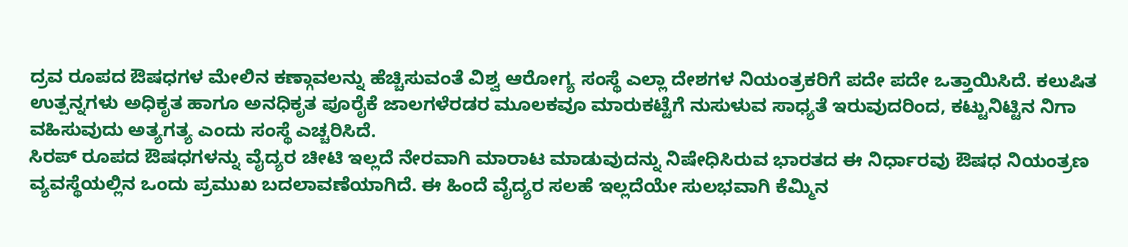ದ್ರವ ರೂಪದ ಔಷಧಗಳ ಮೇಲಿನ ಕಣ್ಗಾವಲನ್ನು ಹೆಚ್ಚಿಸುವಂತೆ ವಿಶ್ವ ಆರೋಗ್ಯ ಸಂಸ್ಥೆ ಎಲ್ಲಾ ದೇಶಗಳ ನಿಯಂತ್ರಕರಿಗೆ ಪದೇ ಪದೇ ಒತ್ತಾಯಿಸಿದೆ. ಕಲುಷಿತ ಉತ್ಪನ್ನಗಳು ಅಧಿಕೃತ ಹಾಗೂ ಅನಧಿಕೃತ ಪೂರೈಕೆ ಜಾಲಗಳೆರಡರ ಮೂಲಕವೂ ಮಾರುಕಟ್ಟೆಗೆ ನುಸುಳುವ ಸಾಧ್ಯತೆ ಇರುವುದರಿಂದ, ಕಟ್ಟುನಿಟ್ಟಿನ ನಿಗಾ ವಹಿಸುವುದು ಅತ್ಯಗತ್ಯ ಎಂದು ಸಂಸ್ಥೆ ಎಚ್ಚರಿಸಿದೆ.
ಸಿರಪ್ ರೂಪದ ಔಷಧಗಳನ್ನು ವೈದ್ಯರ ಚೀಟಿ ಇಲ್ಲದೆ ನೇರವಾಗಿ ಮಾರಾಟ ಮಾಡುವುದನ್ನು ನಿಷೇಧಿಸಿರುವ ಭಾರತದ ಈ ನಿರ್ಧಾರವು ಔಷಧ ನಿಯಂತ್ರಣ ವ್ಯವಸ್ಥೆಯಲ್ಲಿನ ಒಂದು ಪ್ರಮುಖ ಬದಲಾವಣೆಯಾಗಿದೆ. ಈ ಹಿಂದೆ ವೈದ್ಯರ ಸಲಹೆ ಇಲ್ಲದೆಯೇ ಸುಲಭವಾಗಿ ಕೆಮ್ಮಿನ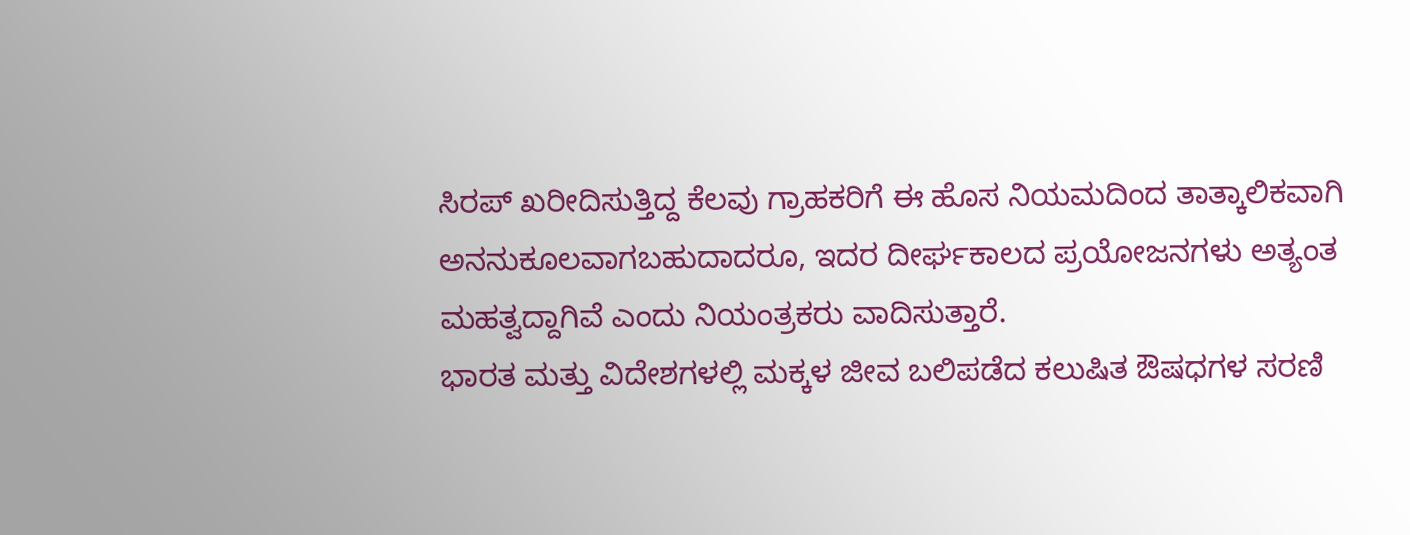ಸಿರಪ್ ಖರೀದಿಸುತ್ತಿದ್ದ ಕೆಲವು ಗ್ರಾಹಕರಿಗೆ ಈ ಹೊಸ ನಿಯಮದಿಂದ ತಾತ್ಕಾಲಿಕವಾಗಿ ಅನನುಕೂಲವಾಗಬಹುದಾದರೂ, ಇದರ ದೀರ್ಘಕಾಲದ ಪ್ರಯೋಜನಗಳು ಅತ್ಯಂತ ಮಹತ್ವದ್ದಾಗಿವೆ ಎಂದು ನಿಯಂತ್ರಕರು ವಾದಿಸುತ್ತಾರೆ.
ಭಾರತ ಮತ್ತು ವಿದೇಶಗಳಲ್ಲಿ ಮಕ್ಕಳ ಜೀವ ಬಲಿಪಡೆದ ಕಲುಷಿತ ಔಷಧಗಳ ಸರಣಿ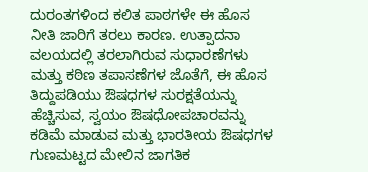ದುರಂತಗಳಿಂದ ಕಲಿತ ಪಾಠಗಳೇ ಈ ಹೊಸ ನೀತಿ ಜಾರಿಗೆ ತರಲು ಕಾರಣ. ಉತ್ಪಾದನಾ ವಲಯದಲ್ಲಿ ತರಲಾಗಿರುವ ಸುಧಾರಣೆಗಳು ಮತ್ತು ಕಠಿಣ ತಪಾಸಣೆಗಳ ಜೊತೆಗೆ, ಈ ಹೊಸ ತಿದ್ದುಪಡಿಯು ಔಷಧಗಳ ಸುರಕ್ಷತೆಯನ್ನು ಹೆಚ್ಚಿಸುವ, ಸ್ವಯಂ ಔಷಧೋಪಚಾರವನ್ನು ಕಡಿಮೆ ಮಾಡುವ ಮತ್ತು ಭಾರತೀಯ ಔಷಧಗಳ ಗುಣಮಟ್ಟದ ಮೇಲಿನ ಜಾಗತಿಕ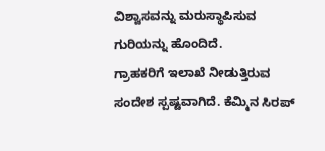ವಿಶ್ವಾಸವನ್ನು ಮರುಸ್ಥಾಪಿಸುವ ಗುರಿಯನ್ನು ಹೊಂದಿದೆ.
ಗ್ರಾಹಕರಿಗೆ ಇಲಾಖೆ ನೀಡುತ್ತಿರುವ ಸಂದೇಶ ಸ್ಪಷ್ಟವಾಗಿದೆ. ಕೆಮ್ಮಿನ ಸಿರಪ್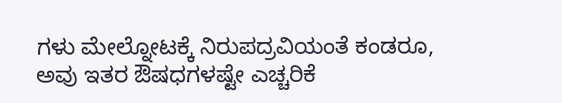ಗಳು ಮೇಲ್ನೋಟಕ್ಕೆ ನಿರುಪದ್ರವಿಯಂತೆ ಕಂಡರೂ, ಅವು ಇತರ ಔಷಧಗಳಷ್ಟೇ ಎಚ್ಚರಿಕೆ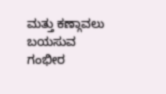ಮತ್ತು ಕಣ್ಗಾವಲು ಬಯಸುವ ಗಂಭೀರ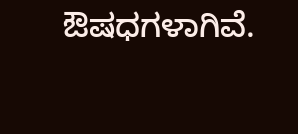ಔಷಧಗಳಾಗಿವೆ.